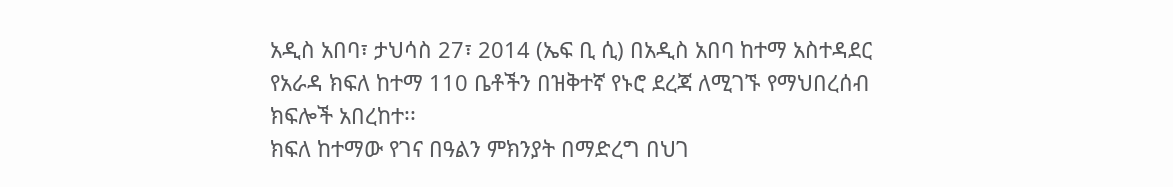አዲስ አበባ፣ ታህሳስ 27፣ 2014 (ኤፍ ቢ ሲ) በአዲስ አበባ ከተማ አስተዳደር የአራዳ ክፍለ ከተማ 110 ቤቶችን በዝቅተኛ የኑሮ ደረጃ ለሚገኙ የማህበረሰብ ክፍሎች አበረከተ፡፡
ክፍለ ከተማው የገና በዓልን ምክንያት በማድረግ በህገ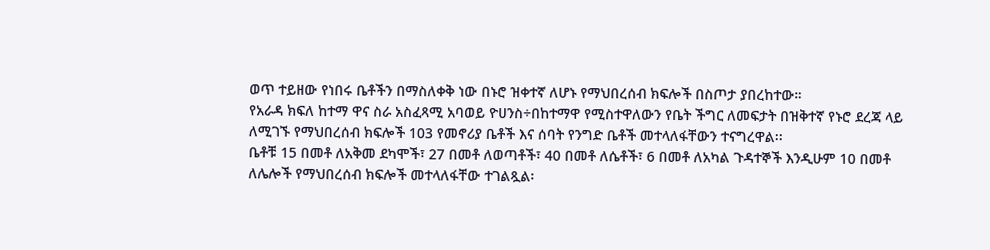ወጥ ተይዘው የነበሩ ቤቶችን በማስለቀቅ ነው በኑሮ ዝቀተኛ ለሆኑ የማህበረሰብ ክፍሎች በስጦታ ያበረከተው።
የአራዳ ክፍለ ከተማ ዋና ስራ አስፈጻሚ አባወይ ዮሀንስ÷በከተማዋ የሚስተዋለውን የቤት ችግር ለመፍታት በዝቅተኛ የኑሮ ደረጃ ላይ ለሚገኙ የማህበረሰብ ክፍሎች 103 የመኖሪያ ቤቶች እና ሰባት የንግድ ቤቶች መተላለፋቸውን ተናግረዋል፡፡
ቤቶቹ 15 በመቶ ለአቅመ ደካሞች፣ 27 በመቶ ለወጣቶች፣ 40 በመቶ ለሴቶች፣ 6 በመቶ ለአካል ጉዳተኞች እንዲሁም 10 በመቶ ለሌሎች የማህበረሰብ ክፍሎች መተላለፋቸው ተገልጿል፡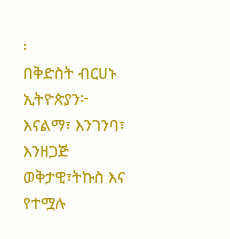፡
በቅድስት ብርሀኑ
ኢትዮጵያን፦ እናልማ፣ እንገንባ፣ እንዘጋጅ
ወቅታዊ፣ትኩስ እና የተሟሉ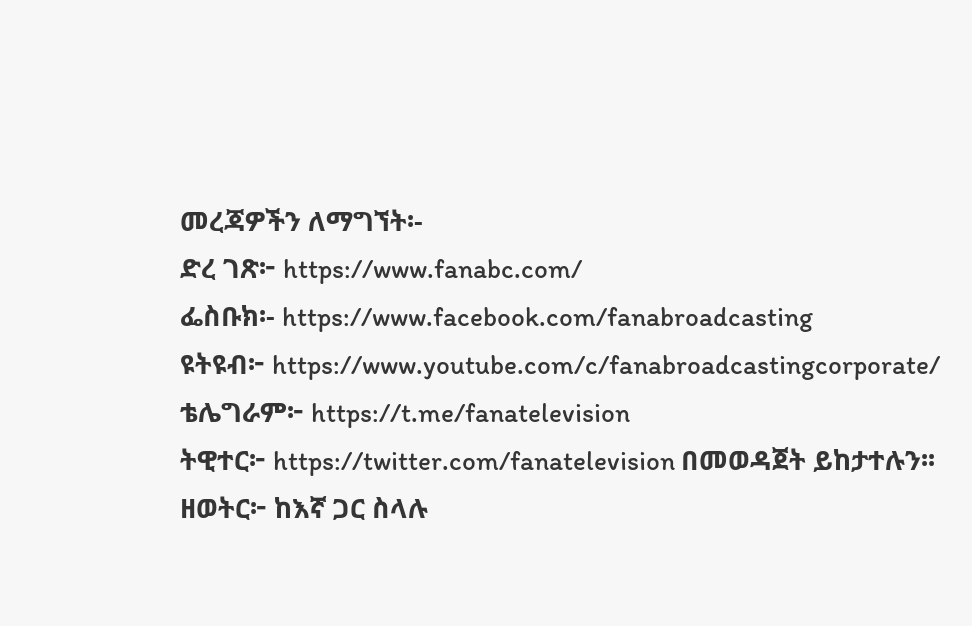መረጃዎችን ለማግኘት፡-
ድረ ገጽ፦ https://www.fanabc.com/
ፌስቡክ፡- https://www.facebook.com/fanabroadcasting
ዩትዩብ፦ https://www.youtube.com/c/fanabroadcastingcorporate/
ቴሌግራም፦ https://t.me/fanatelevision
ትዊተር፦ https://twitter.com/fanatelevision በመወዳጀት ይከታተሉን፡፡
ዘወትር፦ ከእኛ ጋር ስላሉ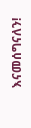እናመሰግናለን!